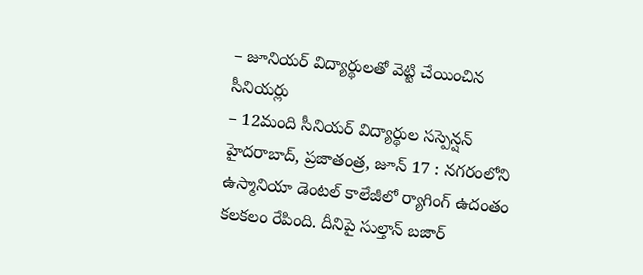– జూనియర్ విద్యార్థులతో వెట్టి చేయించిన సీనియర్లు
– 12మంది సీనియర్ విద్యార్థుల సస్పెన్షన్
హైదరాబాద్, ప్రజాతంత్ర, జూన్ 17 : నగరంలోని ఉస్మానియా డెంటల్ కాలేజీలో ర్యాగింగ్ ఉదంతం కలకలం రేపింది. దీనిపై సుల్తాన్ బజార్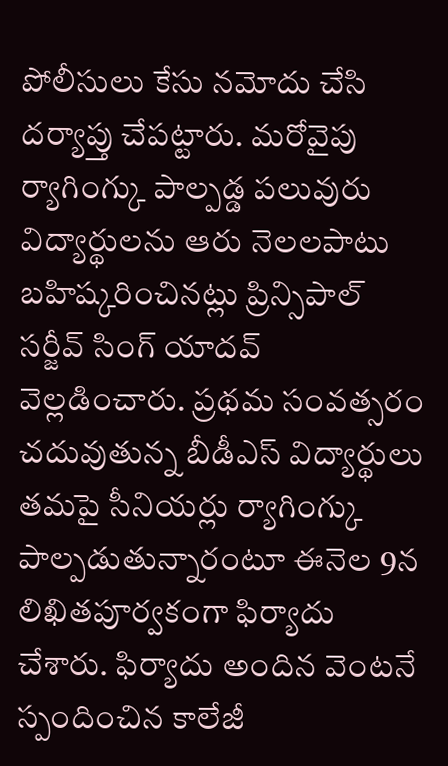పోలీసులు కేసు నమోదు చేసి దర్యాప్తు చేపట్టారు. మరోవైపు ర్యాగింగ్కు పాల్పడ్డ పలువురు విద్యార్థులను ఆరు నెలలపాటు బహిష్కరించినట్లు ప్రిన్సిపాల్ సర్జీవ్ సింగ్ యాదవ్ వెల్లడించారు. ప్రథమ సంవత్సరం చదువుతున్న బీడీఎస్ విద్యార్థులు తమపై సీనియర్లు ర్యాగింగ్కు పాల్పడుతున్నారంటూ ఈనెల 9న లిఖితపూర్వకంగా ఫిర్యాదు చేశారు. ఫిర్యాదు అందిన వెంటనే స్పందించిన కాలేజీ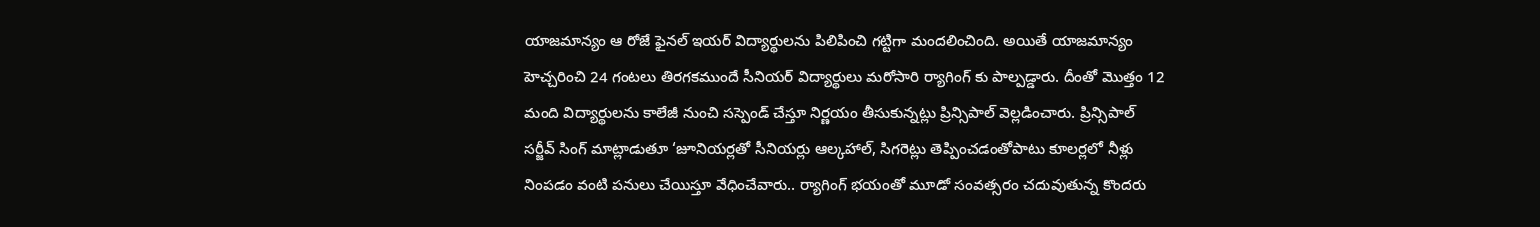యాజమాన్యం ఆ రోజే ఫైనల్ ఇయర్ విద్యార్థులను పిలిపించి గట్టిగా మందలించింది. అయితే యాజమాన్యం హెచ్చరించి 24 గంటలు తిరగకముందే సీనియర్ విద్యార్థులు మరోసారి ర్యాగింగ్ కు పాల్పడ్డారు. దీంతో మొత్తం 12 మంది విద్యార్థులను కాలేజీ నుంచి సస్పెండ్ చేస్తూ నిర్ణయం తీసుకున్నట్లు ప్రిన్సిపాల్ వెల్లడించారు. ప్రిన్సిపాల్ సర్జీవ్ సింగ్ మాట్లాడుతూ ‘జూనియర్లతో సీనియర్లు ఆల్కహాల్, సిగరెట్లు తెప్పించడంతోపాటు కూలర్లలో నీళ్లు నింపడం వంటి పనులు చేయిస్తూ వేధించేవారు.. ర్యాగింగ్ భయంతో మూడో సంవత్సరం చదువుతున్న కొందరు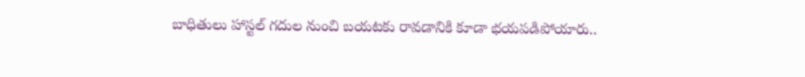బాధితులు హాస్టల్ గదుల నుంచి బయటకు రావడానికి కూడా భయపడిపోయారు..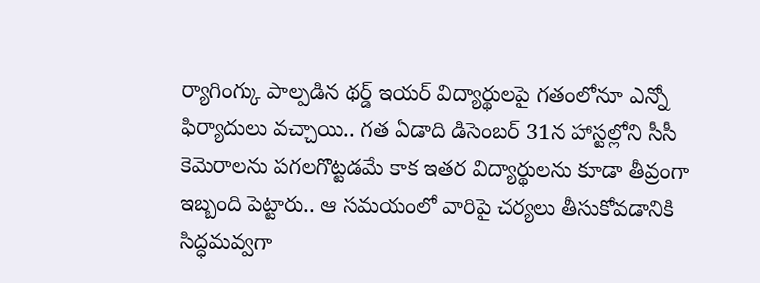ర్యాగింగ్కు పాల్పడిన థర్డ్ ఇయర్ విద్యార్థులపై గతంలోనూ ఎన్నో ఫిర్యాదులు వచ్చాయి.. గత ఏడాది డిసెంబర్ 31న హాస్టల్లోని సీసీ కెమెరాలను పగలగొట్టడమే కాక ఇతర విద్యార్థులను కూడా తీవ్రంగా ఇబ్బంది పెట్టారు.. ఆ సమయంలో వారిపై చర్యలు తీసుకోవడానికి సిద్ధమవ్వగా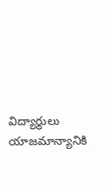విద్యార్థులు యాజమాన్యానికి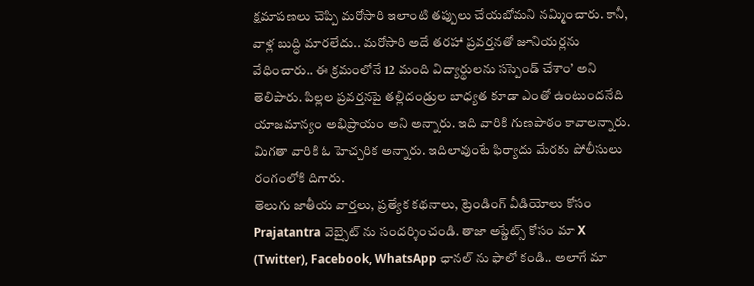క్షమాపణలు చెప్పి మరోసారి ఇలాంటి తప్పులు చేయబోమని నమ్మించారు. కానీ, వాళ్ల బుద్ధి మారలేదు.. మరోసారి అదే తరహా ప్రవర్తనతో జూనియర్లను వేధించారు.. ఈ క్రమంలోనే 12 మంది విద్యార్థులను సస్పెండ్ చేశాం’ అని తెలిపారు. పిల్లల ప్రవర్తనపై తల్లిదండ్రుల బాధ్యత కూడా ఎంతో ఉంటుందనేది యాజమాన్యం అభిప్రాయం అని అన్నారు. ఇది వారికి గుణపాఠం కావాలన్నారు. మిగతా వారికి ఓ హెచ్చరిక అన్నారు. ఇదిలావుంటే ఫిర్యాదు మేరకు పోలీసులు రంగంలోకి దిగారు.
తెలుగు జాతీయ వార్తలు, ప్రత్యేక కథనాలు, ట్రెండింగ్ వీడియోలు కోసం Prajatantra వెబ్సైట్ ను సందర్శించండి. తాజా అప్డేట్స్ కోసం మా X (Twitter), Facebook, WhatsApp ఛానల్ ను ఫాలో కండి.. అలాగే మా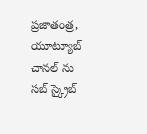ప్రజాతంత్ర, యూట్యూబ్ చానల్ ను సబ్ స్క్రైబ్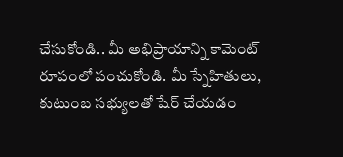చేసుకోండి.. మీ అభిప్రాయాన్ని కామెంట్ రూపంలో పంచుకోండి. మీ స్నేహితులు, కుటుంబ సభ్యులతో షేర్ చేయడం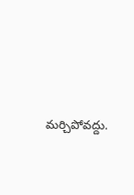మర్చిపోవద్దు.